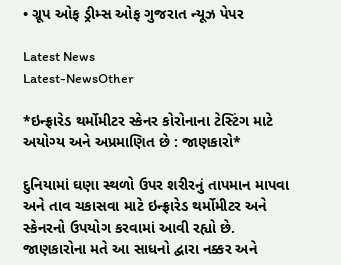• ગ્રૂપ ઓફ ડ્રીમ્સ ઓફ ગુજરાત ન્યૂઝ પેપર

Latest News
Latest-NewsOther

*ઇન્ફ્રારેડ થર્મોમીટર સ્કેનર કોરોનાના ટેસ્ટિંગ માટે અયોગ્ય અને અપ્રમાણિત છે : જાણકારો*

દુનિયામાં ઘણા સ્થળો ઉપર શરીરનું તાપમાન માપવા અને તાવ ચકાસવા માટે ઇન્ફ્રારેડ થર્મોમીટર અને સ્કેનરનો ઉપયોગ કરવામાં આવી રહ્યો છે. જાણકારોના મતે આ સાધનો દ્વારા નક્કર અને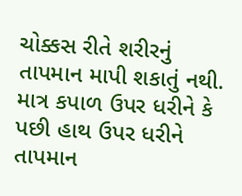ચોક્કસ રીતે શરીરનું તાપમાન માપી શકાતું નથી. માત્ર કપાળ ઉપર ધરીને કે પછી હાથ ઉપર ધરીને તાપમાન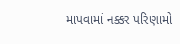માપવામાં નક્કર પરિણામો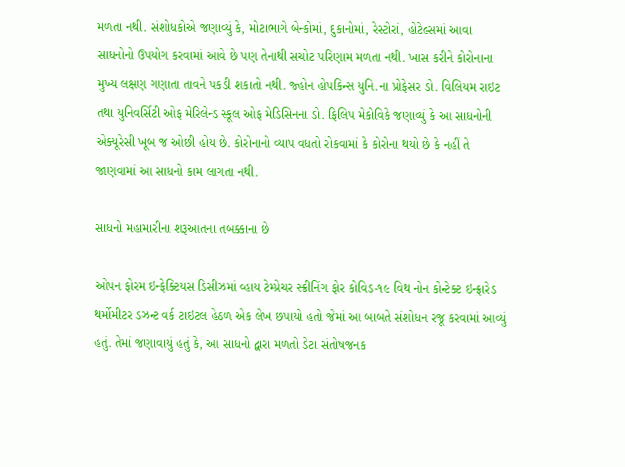મળતા નથી. સંશોધકોએ જણાવ્યું કે, મોટાભાગે બેન્કોમાં, દુકાનોમાં, રેસ્ટોરાં, હોટેલ્સમાં આવા સાધનોનો ઉપયોગ કરવામાં આવે છે પણ તેનાથી સચોટ પરિણામ મળતા નથી. ખાસ કરીને કોરોનાના મુખ્ય લક્ષણ ગણાતા તાવને પકડી શકાતો નથી. જ્હોન હોપકિન્સ યુનિ.ના પ્રોફેસર ડો. વિલિયમ રાઇટ તથા યુનિવર્સિટી ઓફ મેરિલેન્ડ સ્કૂલ ઓફ મેડિસિનના ડો. ફિલિપ મેકોવિકે જણાવ્યું કે આ સાધનોની એક્યૂરેસી ખૂબ જ ઓછી હોય છે. કોરોનાનો વ્યાપ વધતો રોકવામાં કે કોરોના થયો છે કે નહીં તે જાણવામાં આ સાધનો કામ લાગતા નથી.

સાધનો મહામારીના શરૂઆતના તબક્કાના છે

ઓપન ફોરમ ઇન્ફેક્ટિયસ ડિસીઝમાં વ્હાય ટેમ્પ્રેચર સ્ક્રીનિંગ ફોર કોવિડ-૧૯ વિથ નોન કોન્ટેક્ટ ઇન્ફ્રારેડ થર્મોમીટર ડઝન્ટ વર્ક ટાઇટલ હેઠળ એક લેખ છપાયો હતો જેમાં આ બાબતે સંશોધન રજૂ કરવામાં આવ્યું હતું. તેમાં જણાવાયું હતું કે, આ સાધનો દ્વારા મળતો ડેટા સંતોષજનક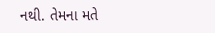નથી. તેમના મતે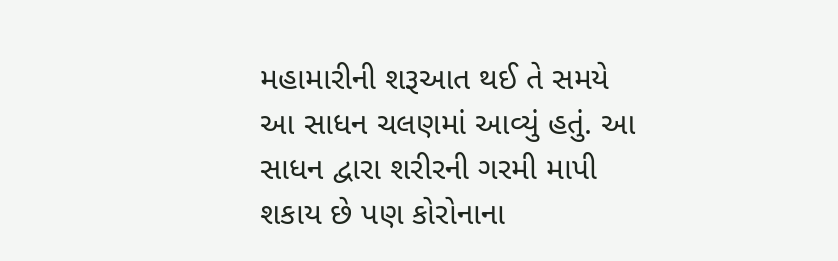મહામારીની શરૂઆત થઈ તે સમયે આ સાધન ચલણમાં આવ્યું હતું. આ સાધન દ્વારા શરીરની ગરમી માપી શકાય છે પણ કોરોનાના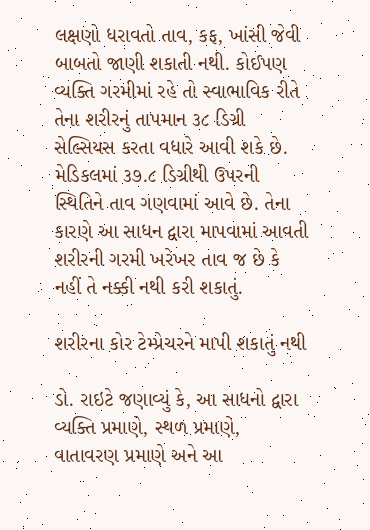લક્ષણો ધરાવતો તાવ, કફ, ખાંસી જેવી બાબતો જાણી શકાતી નથી. કોઈપણ વ્યક્તિ ગરમીમાં રહે તો સ્વાભાવિક રીતે તેના શરીરનું તાપમાન ૩૮ ડિગ્રી સેલ્સિયસ કરતા વધારે આવી શકે છે. મેડિકલમાં ૩૭.૮ ડિગ્રીથી ઉપરની સ્થિતિને તાવ ગણવામાં આવે છે. તેના કારણે આ સાધન દ્વારા માપવામાં આવતી શરીરની ગરમી ખરેખર તાવ જ છે કે નહીં તે નક્કી નથી કરી શકાતું.

શરીરના કોર ટેમ્પ્રેચરને માપી શકાતું નથી

ડો. રાઇટે જણાવ્યું કે, આ સાધનો દ્વારા વ્યક્તિ પ્રમાણે, સ્થળ પ્રમાણે, વાતાવરણ પ્રમાણે અને આ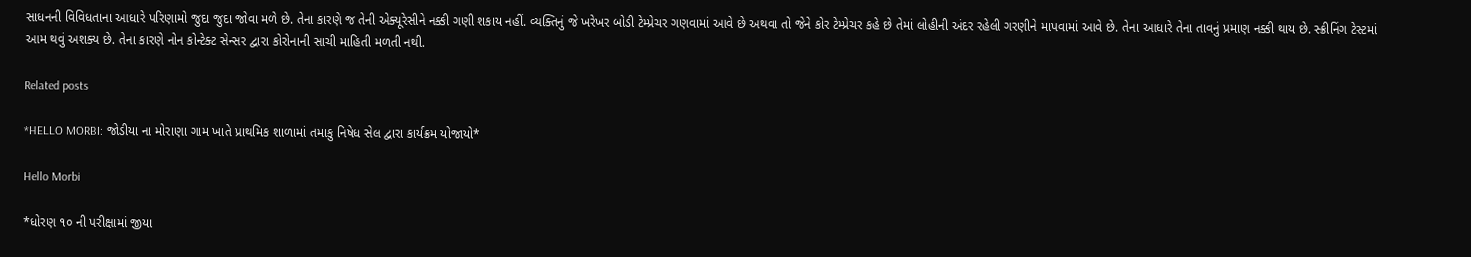સાધનની વિવિધતાના આધારે પરિણામો જુદા જુદા જોવા મળે છે. તેના કારણે જ તેની એક્યૂરેસીને નક્કી ગણી શકાય નહીં. વ્યક્તિનું જે ખરેખર બોડી ટેમ્પ્રેચર ગણવામાં આવે છે અથવા તો જેને કોર ટેમ્પ્રેચર કહે છે તેમાં લોહીની અંદર રહેલી ગરણીને માપવામાં આવે છે. તેના આધારે તેના તાવનું પ્રમાણ નક્કી થાય છે. સ્ક્રીનિંગ ટેસ્ટમાં આમ થવું અશક્ય છે. તેના કારણે નોન કોન્ટેક્ટ સેન્સર દ્વારા કોરોનાની સાચી માહિતી મળતી નથી.

Related posts

*HELLO MORBI: જોડીયા ના મોરાણા ગામ ખાતે પ્રાથમિક શાળામાં તમાકુ નિષેધ સેલ દ્વારા કાર્યક્રમ યોજાયો*

Hello Morbi

*ધોરણ ૧૦ ની પરીક્ષામાં જીયા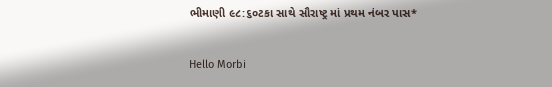ભીમાણી ૯૮:૬૦ટકા સાથે સૌરાષ્ટ્ર માં પ્રથમ નંબર પાસ*

Hello Morbi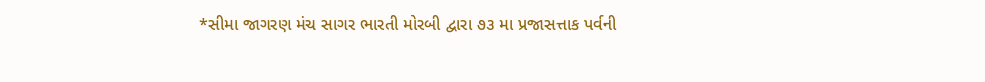*સીમા જાગરણ મંચ સાગર ભારતી મોરબી દ્વારા ૭૩ મા પ્રજાસત્તાક પર્વની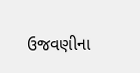ઉજવણીના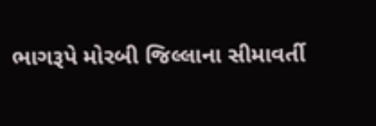ભાગરૂપે મોરબી જિલ્લાના સીમાવર્તી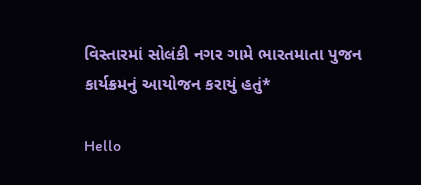વિસ્તારમાં સોલંકી નગર ગામે ભારતમાતા પુજન કાર્યક્રમનું આયોજન કરાયું હતું*

Hello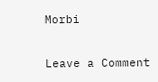Morbi

Leave a Comment